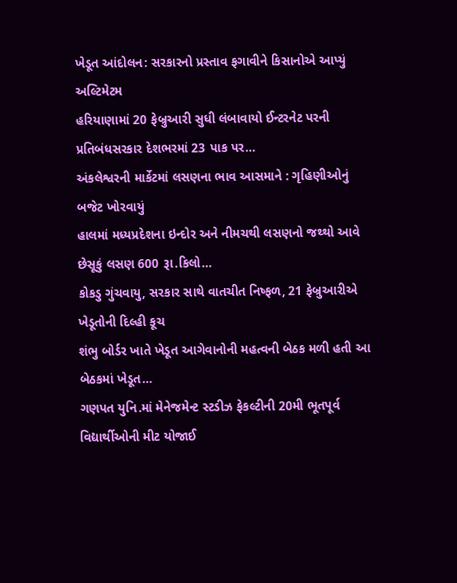ખેડૂત આંદોલન: સરકારનો પ્રસ્તાવ ફગાવીને કિસાનોએ આપ્યું અલ્ટિમેટમ
હરિયાણામાં 20 ફેબ્રુઆરી સુધી લંબાવાયો ઈન્ટરનેટ પરની પ્રતિબંધસરકાર દેશભરમાં 23 પાક પર…
અંકલેશ્વરની માર્કેટમાં લસણના ભાવ આસમાને : ગૃહિણીઓનું બજેટ ખોરવાયું
હાલમાં મધ્યપ્રદેશના ઇન્દોર અને નીમચથી લસણનો જથ્થો આવે છેસૂકું લસણ 600 રૂા.કિલો…
કોકડુ ગુંચવાયુ, સરકાર સાથે વાતચીત નિષ્ફળ, 21 ફેબ્રુઆરીએ ખેડૂતોની દિલ્હી કૂચ
શંભુ બોર્ડર ખાતે ખેડૂત આગેવાનોની મહત્વની બેઠક મળી હતી આ બેઠકમાં ખેડૂત…
ગણપત યુનિ.માં મેનેજમેન્ટ સ્ટડીઝ ફેકલ્ટીની 20મી ભૂતપૂર્વ વિદ્યાર્થીઓની મીટ યોજાઈ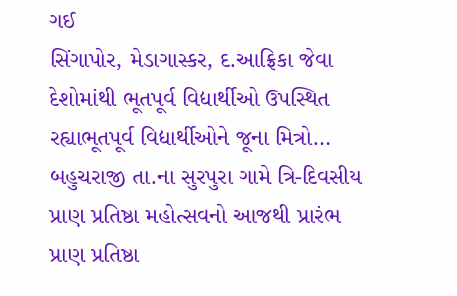ગઈ
સિંગાપોર, મેડાગાસ્કર, દ.આફ્રિકા જેવા દેશોમાંથી ભૂતપૂર્વ વિદ્યાર્થીઓ ઉપસ્થિત રહ્યાભૂતપૂર્વ વિદ્યાર્થીઓને જૂના મિત્રો…
બહુચરાજી તા.ના સુરપુરા ગામે ત્રિ-દિવસીય પ્રાણ પ્રતિષ્ઠા મહોત્સવનો આજથી પ્રારંભ
પ્રાણ પ્રતિષ્ઠા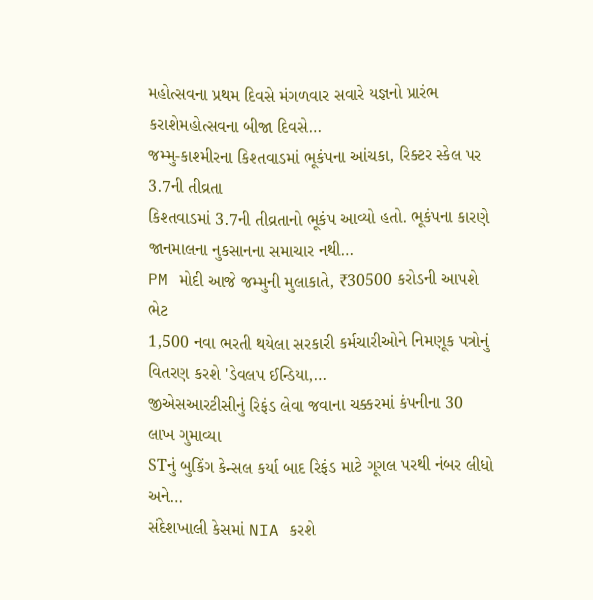મહોત્સવના પ્રથમ દિવસે મંગળવાર સવારે યજ્ઞનો પ્રારંભ કરાશેમહોત્સવના બીજા દિવસે…
જમ્મુ-કાશ્મીરના કિશ્તવાડમાં ભૂકંપના આંચકા, રિક્ટર સ્કેલ પર 3.7ની તીવ્રતા
કિશ્તવાડમાં 3.7ની તીવ્રતાનો ભૂકંપ આવ્યો હતો. ભૂકંપના કારણે જાનમાલના નુકસાનના સમાચાર નથી…
PM મોદી આજે જમ્મુની મુલાકાતે, ₹30500 કરોડની આપશે ભેટ
1,500 નવા ભરતી થયેલા સરકારી કર્મચારીઓને નિમણૂક પત્રોનું વિતરણ કરશે 'ડેવલપ ઈન્ડિયા,…
જીએસઆરટીસીનું રિફંડ લેવા જવાના ચક્કરમાં કંપનીના 30 લાખ ગુમાવ્યા
STનું બુકિંગ કેન્સલ કર્યા બાદ રિફંડ માટે ગૂગલ પરથી નંબર લીધો અને…
સંદેશખાલી કેસમાં NIA કરશે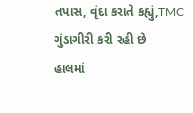તપાસ, વૃંદા કરાતે કહ્યું,TMC ગુંડાગીરી કરી રહી છે
હાલમાં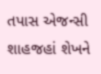તપાસ એજન્સી શાહજહાં શેખને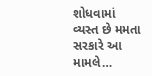શોધવામાં વ્યસ્ત છે મમતા સરકારે આ મામલે…